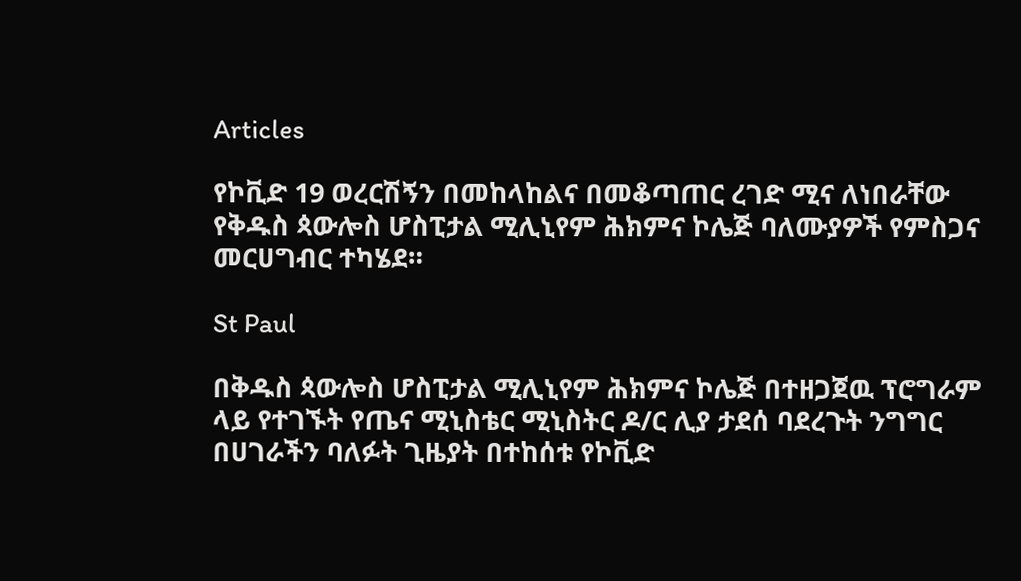Articles

የኮቪድ 19 ወረርሽኝን በመከላከልና በመቆጣጠር ረገድ ሚና ለነበራቸው የቅዱስ ጳውሎስ ሆስፒታል ሚሊኒየም ሕክምና ኮሌጅ ባለሙያዎች የምስጋና መርሀግብር ተካሄደ።

St Paul

በቅዱስ ጳውሎስ ሆስፒታል ሚሊኒየም ሕክምና ኮሌጅ በተዘጋጀዉ ፕሮግራም ላይ የተገኙት የጤና ሚኒስቴር ሚኒስትር ዶ/ር ሊያ ታደሰ ባደረጉት ንግግር በሀገራችን ባለፉት ጊዜያት በተከሰቱ የኮቪድ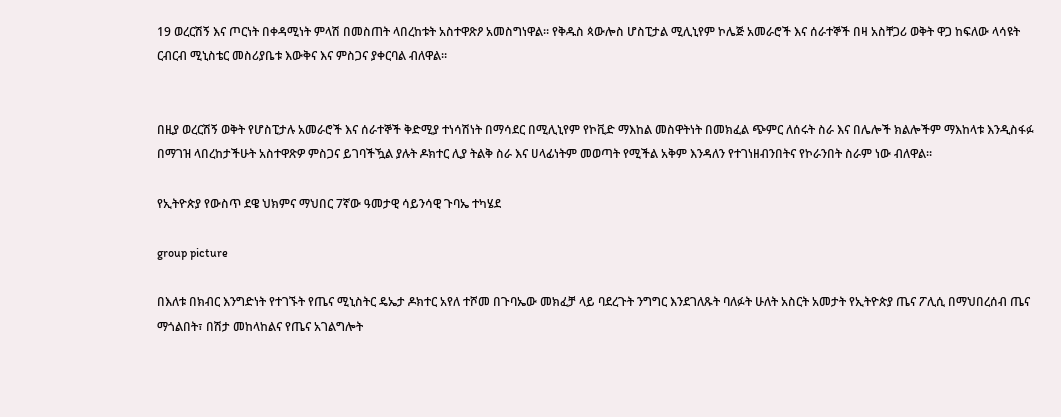19 ወረርሽኝ እና ጦርነት በቀዳሚነት ምላሽ በመስጠት ላበረከቱት አስተዋጽዖ አመስግነዋል። የቅዱስ ጳውሎስ ሆስፒታል ሚሊኒየም ኮሌጅ አመራሮች እና ሰራተኞች በዛ አስቸጋሪ ወቅት ዋጋ ከፍለው ላሳዩት ርብርብ ሚኒስቴር መስሪያቤቱ እውቅና እና ምስጋና ያቀርባል ብለዋል።


በዚያ ወረርሽኝ ወቅት የሆስፒታሉ አመራሮች እና ሰራተኞች ቅድሚያ ተነሳሽነት በማሳደር በሚሊኒየም የኮቪድ ማእከል መስዋትነት በመክፈል ጭምር ለሰሩት ስራ እና በሌሎች ክልሎችም ማእከላቱ እንዲስፋፉ በማገዝ ላበረከታችሁት አስተዋጽዎ ምስጋና ይገባችዃል ያሉት ዶክተር ሊያ ትልቅ ስራ እና ሀላፊነትም መወጣት የሚችል አቅም እንዳለን የተገነዘብንበትና የኮራንበት ስራም ነው ብለዋል።

የኢትዮጵያ የውስጥ ደዌ ህክምና ማህበር 7ኛው ዓመታዊ ሳይንሳዊ ጉባኤ ተካሄደ

group picture

በእለቱ በክብር እንግድነት የተገኙት የጤና ሚኒስትር ዴኤታ ዶክተር አየለ ተሾመ በጉባኤው መክፈቻ ላይ ባደረጉት ንግግር እንደገለጹት ባለፉት ሁለት አስርት አመታት የኢትዮጵያ ጤና ፖሊሲ በማህበረሰብ ጤና ማጎልበት፣ በሽታ መከላከልና የጤና አገልግሎት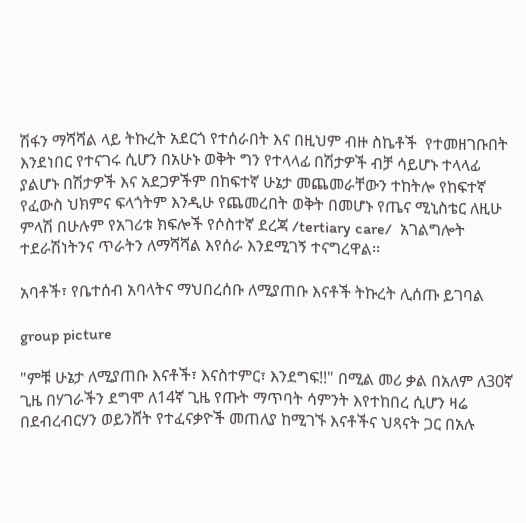ሽፋን ማሻሻል ላይ ትኩረት አደርጎ የተሰራበት እና በዚህም ብዙ ስኬቶች  የተመዘገቡበት እንደነበር የተናገሩ ሲሆን በአሁኑ ወቅት ግን የተላላፊ በሽታዎች ብቻ ሳይሆኑ ተላላፊ ያልሆኑ በሽታዎች እና አደጋዎችም በከፍተኛ ሁኔታ መጨመራቸውን ተከትሎ የከፍተኛ የፈውስ ህክምና ፍላጎትም እንዲሁ የጨመረበት ወቅት በመሆኑ የጤና ሚኒስቴር ለዚሁ ምላሽ በሁሉም የአገሪቱ ክፍሎች የሶስተኛ ደረጃ /tertiary care/  አገልግሎት ተደራሽነትንና ጥራትን ለማሻሻል እየሰራ እንደሚገኝ ተናግረዋል፡፡

አባቶች፣ የቤተሰብ አባላትና ማህበረሰቡ ለሚያጠቡ እናቶች ትኩረት ሊሰጡ ይገባል

group picture

"ምቹ ሁኔታ ለሚያጠቡ እናቶች፣ እናስተምር፣ እንደግፍ!!" በሚል መሪ ቃል በአለም ለ30ኛ ጊዜ በሃገራችን ደግሞ ለ14ኛ ጊዜ የጡት ማጥባት ሳምንት እየተከበረ ሲሆን ዛሬ በደብረብርሃን ወይንሸት የተፈናቃዮች መጠለያ ከሚገኙ እናቶችና ህጻናት ጋር በአሉ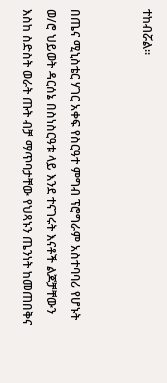ተከብሯል።


በጤና ሚኒስቴር ሃገር አቀፍ የስርዓተ ምግብ ፕሮግራም አስተባባሪ የሆኑት ወ/ሮ ህይወት ዳርሰኔ በስነስርዓቱ ላይ እንደ ተናገሩት እናቶች ልጆቻቸውን እስከ ስድስት ወራት ጡት ብቻ ማጥባታቸው የህጻኑን ጤንነት ከመጠበቅና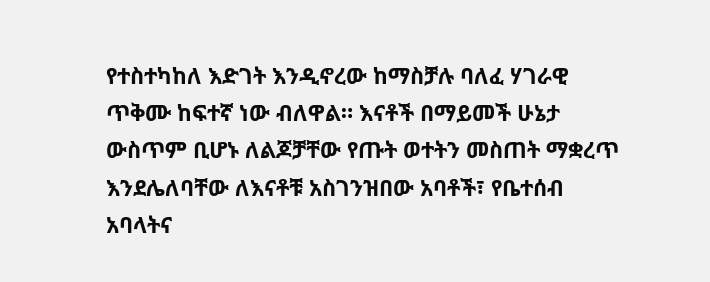የተስተካከለ እድገት እንዲኖረው ከማስቻሉ ባለፈ ሃገራዊ ጥቅሙ ከፍተኛ ነው ብለዋል። እናቶች በማይመች ሁኔታ ውስጥም ቢሆኑ ለልጆቻቸው የጡት ወተትን መስጠት ማቋረጥ እንደሌለባቸው ለእናቶቹ አስገንዝበው አባቶች፣ የቤተሰብ አባላትና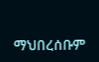ማህበረሰቡም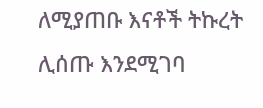ለሚያጠቡ እናቶች ትኩረት ሊሰጡ እንደሚገባ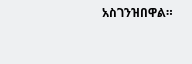አስገንዝበዋል።